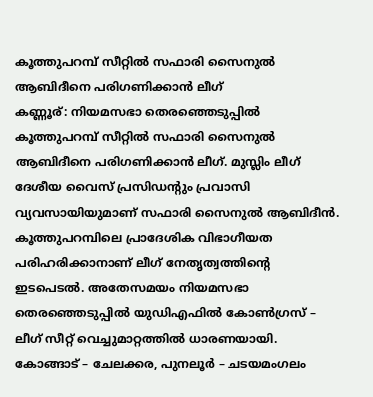കൂത്തുപറമ്പ് സീറ്റിൽ സഫാരി സൈനുൽ ആബിദീനെ പരിഗണിക്കാൻ ലീഗ്
കണ്ണൂര്: നിയമസഭാ തെരഞ്ഞെടുപ്പിൽ കൂത്തുപറമ്പ് സീറ്റിൽ സഫാരി സൈനുൽ ആബിദീനെ പരിഗണിക്കാൻ ലീഗ്. മുസ്ലിം ലീഗ് ദേശീയ വൈസ് പ്രസിഡന്റും പ്രവാസി വ്യവസായിയുമാണ് സഫാരി സൈനുൽ ആബിദീൻ. കൂത്തുപറമ്പിലെ പ്രാദേശിക വിഭാഗീയത പരിഹരിക്കാനാണ് ലീഗ് നേതൃത്വത്തിന്റെ ഇടപെടൽ. അതേസമയം നിയമസഭാ തെരഞ്ഞെടുപ്പിൽ യുഡിഎഫിൽ കോൺഗ്രസ് – ലീഗ് സീറ്റ് വെച്ചുമാറ്റത്തിൽ ധാരണയായി. കോങ്ങാട് – ചേലക്കര, പുനലൂർ – ചടയമംഗലം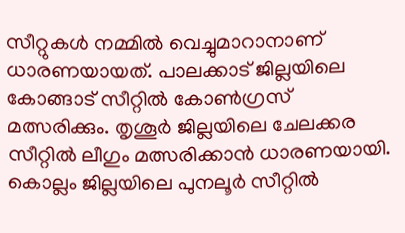സീറ്റുകൾ നമ്മിൽ വെച്ചുമാറാനാണ് ധാരണയായത്. പാലക്കാട് ജില്ലയിലെ കോങ്ങാട് സീറ്റിൽ കോൺഗ്രസ് മത്സരിക്കും. തൃശൂർ ജില്ലയിലെ ചേലക്കര സീറ്റിൽ ലീഗും മത്സരിക്കാൻ ധാരണയായി. കൊല്ലം ജില്ലയിലെ പുനലൂർ സീറ്റിൽ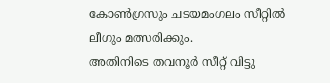കോൺഗ്രസും ചടയമംഗലം സീറ്റിൽ ലീഗും മത്സരിക്കും.
അതിനിടെ തവനൂർ സീറ്റ് വിട്ടു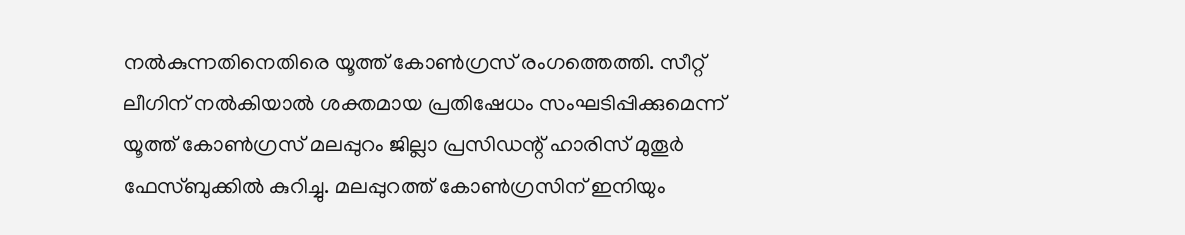നൽകുന്നതിനെതിരെ യൂത്ത് കോൺഗ്രസ് രംഗത്തെത്തി. സീറ്റ് ലീഗിന് നൽകിയാൽ ശക്തമായ പ്രതിഷേധം സംഘടിപ്പിക്കുമെന്ന് യൂത്ത് കോൺഗ്രസ് മലപ്പുറം ജില്ലാ പ്രസിഡന്റ് ഹാരിസ് മുതൂർ ഫേസ്ബുക്കിൽ കുറിച്ചു. മലപ്പുറത്ത് കോൺഗ്രസിന് ഇനിയും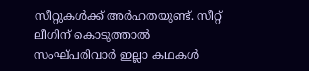സീറ്റുകൾക്ക് അർഹതയുണ്ട്. സീറ്റ് ലീഗിന് കൊടുത്താൽ സംഘ്പരിവാർ ഇല്ലാ കഥകൾ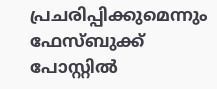പ്രചരിപ്പിക്കുമെന്നും ഫേസ്ബുക്ക് പോസ്റ്റിൽ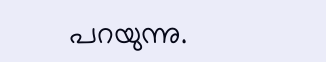പറയുന്നു.